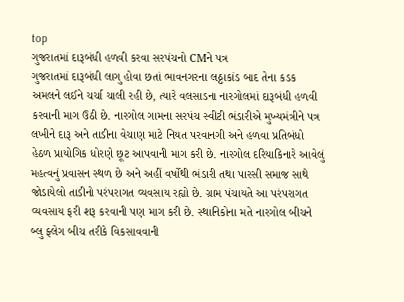top
ગુજરાતમાં દારૂબંધી હળવી કરવા સરપંચનો CMને પત્ર
ગુજરાતમાં દારૂબંધી લાગુ હોવા છતાં ભાવનગરના લઠ્ઠાકાંડ બાદ તેના કડક અમલને લઈને ચર્ચા ચાલી રહી છે, ત્યારે વલસાડના નારગોલમાં દારૂબંધી હળવી કરવાની માગ ઉઠી છે. નારગોલ ગામના સરપંચ સ્વીટી ભંડારીએ મુખ્યમંત્રીને પત્ર લખીને દારૂ અને તાડીના વેચાણ માટે નિયત પરવાનગી અને હળવા પ્રતિબંધો હેઠળ પ્રાયોગિક ધોરણે છૂટ આપવાની માગ કરી છે. નારગોલ દરિયાકિનારે આવેલું મહત્વનું પ્રવાસન સ્થળ છે અને અહીં વર્ષોથી ભંડારી તથા પારસી સમાજ સાથે જોડાયેલો તાડીનો પરંપરાગત વ્યવસાય રહ્યો છે. ગ્રામ પંચાયતે આ પરંપરાગત વ્યવસાય ફરી શરૂ કરવાની પણ માગ કરી છે. સ્થાનિકોના મતે નારગોલ બીચને બ્લુ ફ્લેગ બીચ તરીકે વિકસાવવાની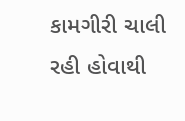કામગીરી ચાલી રહી હોવાથી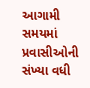આગામી સમયમાં પ્રવાસીઓની સંખ્યા વધી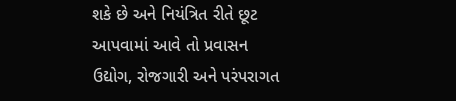શકે છે અને નિયંત્રિત રીતે છૂટ આપવામાં આવે તો પ્રવાસન ઉદ્યોગ, રોજગારી અને પરંપરાગત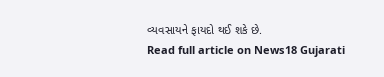વ્યવસાયને ફાયદો થઈ શકે છે.
Read full article on News18 Gujarati